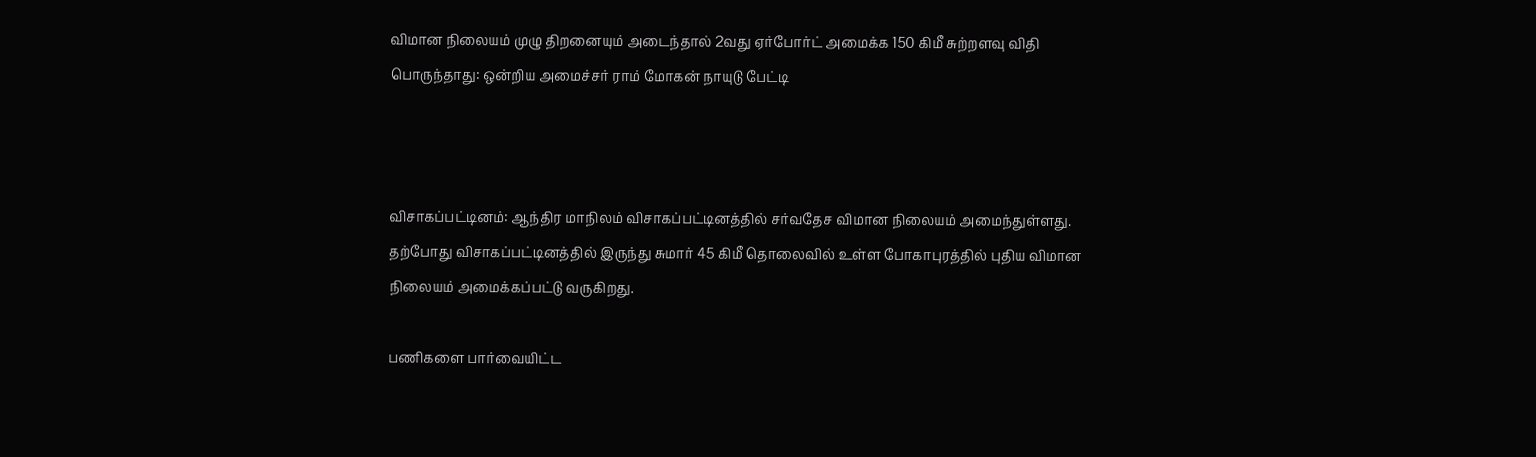விமான நிலையம் முழு திறனையும் அடைந்தால் 2வது ஏர்போர்ட் அமைக்க 150 கிமீ சுற்றளவு விதி பொருந்தாது: ஒன்றிய அமைச்சர் ராம் மோகன் நாயுடு பேட்டி



விசாகப்பட்டினம்: ஆந்திர மாநிலம் விசாகப்பட்டினத்தில் சர்வதேச விமான நிலையம் அமைந்துள்ளது. தற்போது விசாகப்பட்டினத்தில் இருந்து சுமார் 45 கிமீ தொலைவில் உள்ள போகாபுரத்தில் புதிய விமான நிலையம் அமைக்கப்பட்டு வருகிறது.

பணிகளை பார்வையிட்ட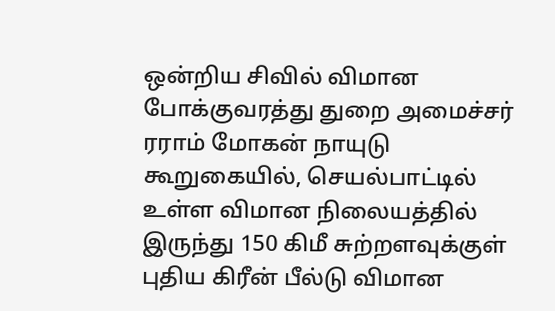ஒன்றிய சிவில் விமான போக்குவரத்து துறை அமைச்சர் ரராம் மோகன் நாயுடு கூறுகையில், செயல்பாட்டில் உள்ள விமான நிலையத்தில் இருந்து 150 கிமீ சுற்றளவுக்குள் புதிய கிரீன் பீல்டு விமான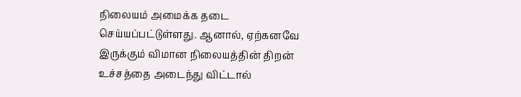நிலையம் அமைக்க தடை செய்யப்பட்டுள்ளது. ஆனால், ஏற்கனவே இருக்கும் விமான நிலையத்தின் திறன் உச்சத்தை அடைந்து விட்டால்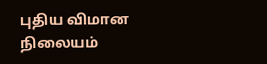புதிய விமான நிலையம்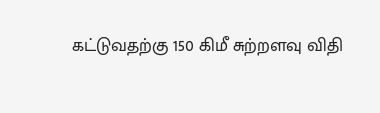கட்டுவதற்கு 150 கிமீ சுற்றளவு விதி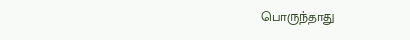பொருந்தாது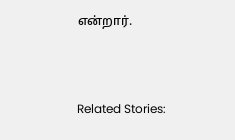என்றார்.



Related Stories: